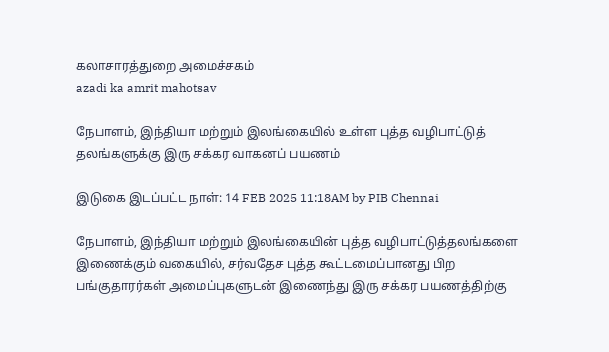கலாசாரத்துறை அமைச்சகம்
azadi ka amrit mahotsav

நேபாளம், இந்தியா மற்றும் இலங்கையில் உள்ள புத்த வழிபாட்டுத் தலங்களுக்கு இரு சக்கர வாகனப் பயணம்

இடுகை இடப்பட்ட நாள்: 14 FEB 2025 11:18AM by PIB Chennai

நேபாளம், இந்தியா மற்றும் இலங்கையின் புத்த வழிபாட்டுத்தலங்களை இணைக்கும் வகையில், சர்வதேச புத்த கூட்டமைப்பானது பிற பங்குதாரர்கள் அமைப்புகளுடன் இணைந்து இரு சக்கர பயணத்திற்கு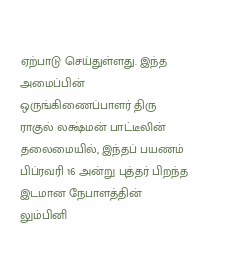ஏற்பாடு செய்துள்ளது. இந்த அமைப்பின் ஒருங்கிணைப்பாளர் திரு ராகுல் லக்ஷ்மன் பாட்டீலின் தலைமையில், இந்தப் பயணம் பிப்ரவரி 16 அன்று புத்தர் பிறந்த இடமான நேபாளத்தின் லும்பினி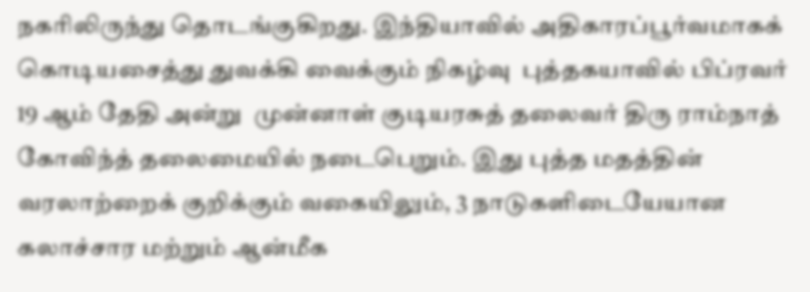நகரிலிருந்து தொடங்குகிறது. இந்தியாவில் அதிகாரப்பூர்வமாகக் கொடியசைத்து துவக்கி வைக்கும் நிகழ்வு  புத்தகயாவில் பிப்ரவர் 19 ஆம் தேதி அன்று  முன்னாள் குடியரசுத் தலைவர் திரு ராம்நாத் கோவிந்த் தலைமையில் நடைபெறும். இது புத்த மதத்தின் வரலாற்றைக் குறிக்கும் வகையிலும், 3 நாடுகளிடையேயான கலாச்சார மற்றும் ஆன்மீக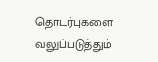தொடர்புகளை வலுப்படுத்தும்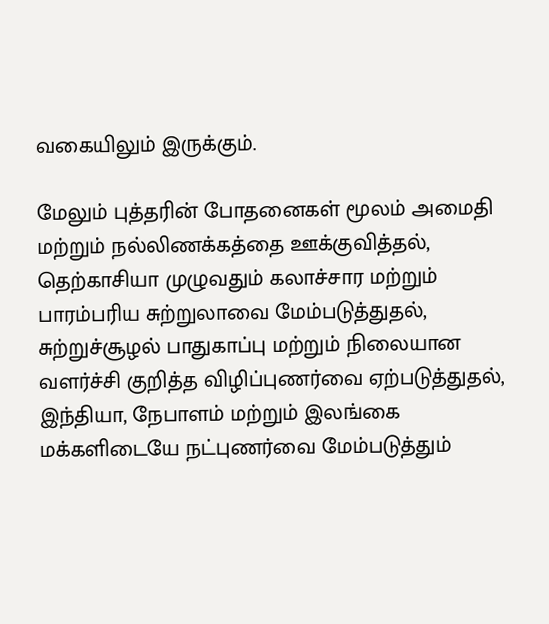வகையிலும் இருக்கும்.

மேலும் புத்தரின் போதனைகள் மூலம் அமைதி மற்றும் நல்லிணக்கத்தை ஊக்குவித்தல், தெற்காசியா முழுவதும் கலாச்சார மற்றும் பாரம்பரிய சுற்றுலாவை மேம்படுத்துதல், சுற்றுச்சூழல் பாதுகாப்பு மற்றும் நிலையான வளர்ச்சி குறித்த விழிப்புணர்வை ஏற்படுத்துதல், இந்தியா, நேபாளம் மற்றும் இலங்கை மக்களிடையே நட்புணர்வை மேம்படுத்தும்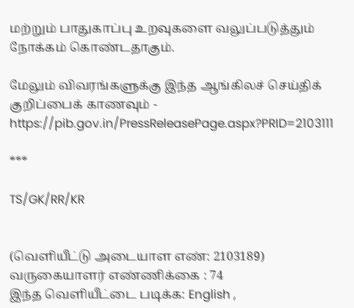மற்றும் பாதுகாப்பு உறவுகளை வலுப்படுத்தும் நோக்கம் கொண்டதாகும்.

மேலும் விவரங்களுக்கு இந்த ஆங்கிலச் செய்திக் குறிப்பைக் காணவும் - https://pib.gov.in/PressReleasePage.aspx?PRID=2103111

***

TS/GK/RR/KR


(வெளியீட்டு அடையாள எண்: 2103189) வருகையாளர் எண்ணிக்கை : 74
இந்த வெளியீட்டை படிக்க: English ,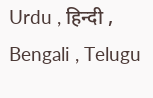Urdu , हिन्दी , Bengali , Telugu